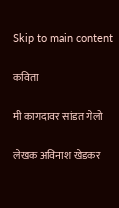Skip to main content

कविता

मी कागदावर सांडत गेलो

लेखक अविनाश खेडकर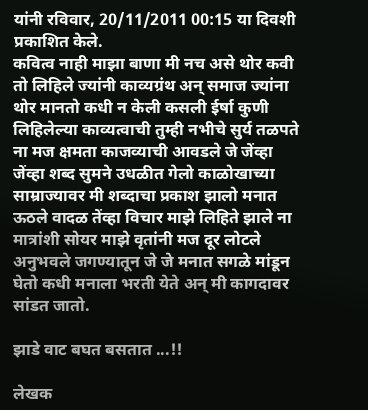यांनी रविवार, 20/11/2011 00:15 या दिवशी प्रकाशित केले.
कवित्व नाही माझा बाणा मी नच असे थोर कवी तो लिहिले ज्यांनी काव्यग्रंथ अन् समाज ज्यांना थोर मानतो कधी न केली कसली ईर्षा कुणी लिहिलेल्या काव्यत्वाची तुम्ही नभीचे सुर्य तळपते ना मज क्षमता काजव्याची आवडले जे जेंव्हा जेंव्हा शब्द सुमने उधळीत गेलो काळोखाच्या साम्राज्यावर मी शब्दाचा प्रकाश झालो मनात ऊठले वादळ तेंव्हा विचार माझे लिहिते झाले ना मात्रांशी सोयर माझे वृतांनी मज दूर लोटले अनुभवले जगण्यातून जे जे मनात सगळे मांडून घेतो कधी मनाला भरती येते अन् मी कागदावर सांडत जातो.

झाडे वाट बघत बसतात ...!!

लेखक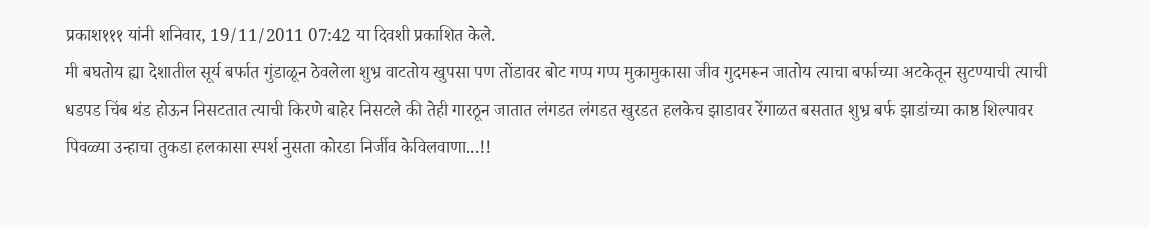प्रकाश१११ यांनी शनिवार, 19/11/2011 07:42 या दिवशी प्रकाशित केले.
मी बघतोय ह्या देशातील सूर्य बर्फात गुंडाळून ठेवलेला शुभ्र वाटतोय खुपसा पण तोंडावर बोट गप्प गप्प मुकामुकासा जीव गुदमरून जातोय त्याचा बर्फाच्या अटकेतून सुटण्याची त्याची धडपड चिंब थंड होऊन निसटतात त्याची किरणे बाहेर निसटले की तेही गारठून जातात लंगडत लंगडत खुरडत हलकेच झाडावर रेंगाळत बसतात शुभ्र बर्फ झाडांच्या काष्ठ शिल्पावर पिवळ्या उन्हाचा तुकडा हलकासा स्पर्श नुसता कोरडा निर्जीव केविलवाणा...!!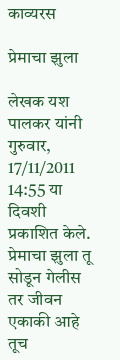काव्यरस

प्रेमाचा झुला

लेखक यश पालकर यांनी गुरुवार, 17/11/2011 14:55 या दिवशी प्रकाशित केले.
प्रेमाचा झुला तू सोडून गेलीस तर जीवन एकाकी आहे तूच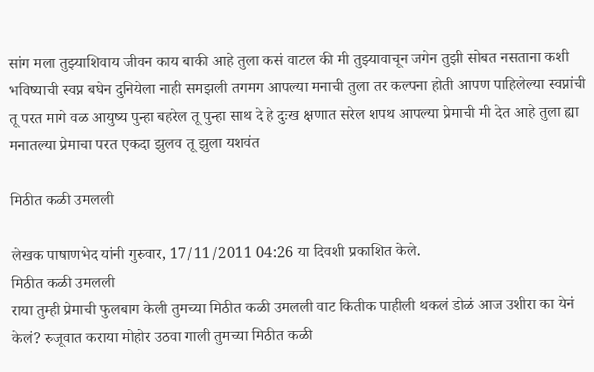सांग मला तुझ्याशिवाय जीवन काय बाकी आहे तुला कसं वाटल की मी तुझ्यावाचून जगेन तुझी सोबत नसताना कशी भविष्याची स्वप्न बघेन दुनियेला नाही समझली तगमग आपल्या मनाची तुला तर कल्पना होती आपण पाहिलेल्या स्वप्नांची तू परत मागे वळ आयुष्य पुन्हा बहरेल तू पुन्हा साथ दे हे दुःख क्षणात सरेल शपथ आपल्या प्रेमाची मी देत आहे तुला ह्या मनातल्या प्रेमाचा परत एकदा झुलव तू झुला यशवंत

मिठीत कळी उमलली

लेखक पाषाणभेद यांनी गुरुवार, 17/11/2011 04:26 या दिवशी प्रकाशित केले.
मिठीत कळी उमलली
राया तुम्ही प्रेमाची फुलबाग केली तुमच्या मिठीत कळी उमलली वाट कितीक पाहीली थकलं डोळं आज उशीरा का येनं केलं? रुजूवात कराया मोहोर उठवा गाली तुमच्या मिठीत कळी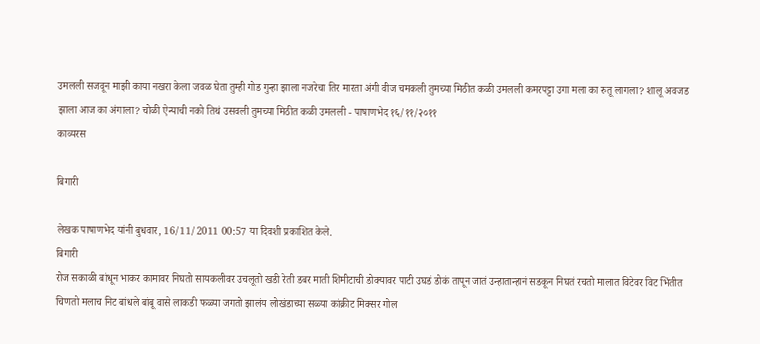उमलली सजवून माझी काया नखरा केला जवळ घेता तुम्ही गोड गुन्हा झाला नजरेचा तिर मारता अंगी वीज चमकली तुमच्या मिठीत कळी उमलली कमरपट्टा उगा मला का रुतू लागला? शालू अवजड झाला आज का अंगाला? चोळी ऐन्याची नको तिथं उसवली तुमच्या मिठीत कळी उमलली - पाषाणभेद १६/११/२०११
काव्यरस

बिगारी

लेखक पाषाणभेद यांनी बुधवार, 16/11/2011 00:57 या दिवशी प्रकाशित केले.
बिगारी
रोज सकाळी बांधून भाकर कामावर निघतो सायकलीवर उचलूतो खडी रेती डबर माती शिमीटाची डोक्यावर पाटी उघडं डोकं तापून जातं उन्हातान्हानं सडकून निघतं रचतो मालात विटेवर विट भिंतीत चिणतो मलाच निट बांधले बांबू वासे लाकडी फळ्या जगतो झालंय लोखंडाच्या सळ्या कांक्रीट मिक्सर गोल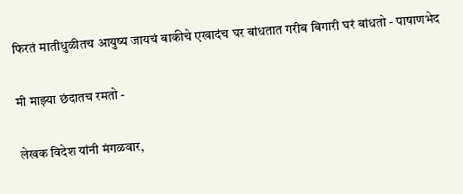फिरतं मातीधुळीतच आयुष्य जायचं बाकीचे एखादंच घर बांधतात गरीब बिगारी घरं बांधतो - पाषाणभेद

मी माझ्या छंदातच रमतो -

लेखक विदेश यांनी मंगळवार,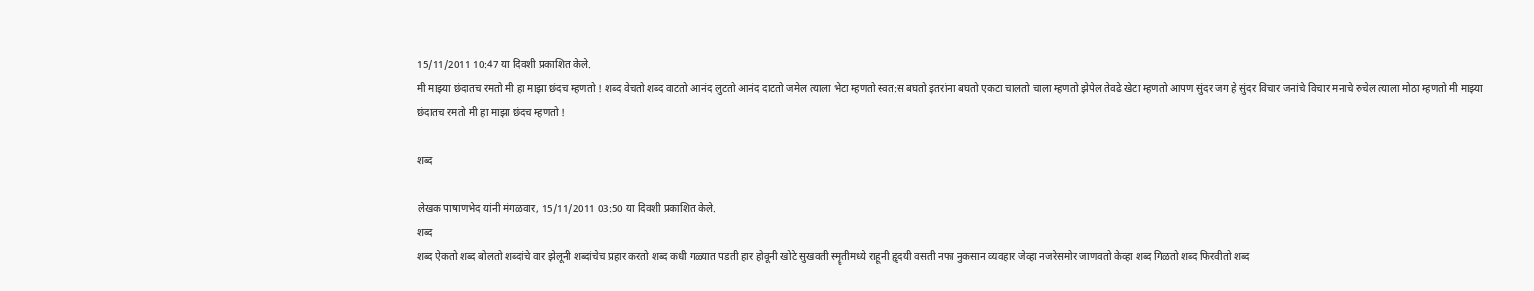15/11/2011 10:47 या दिवशी प्रकाशित केले.
मी माझ्या छंदातच रमतो मी हा माझा छंदच म्हणतो ! शब्द वेचतो शब्द वाटतो आनंद लुटतो आनंद दाटतो जमेल त्याला भेटा म्हणतो स्वत:स बघतो इतरांना बघतो एकटा चालतो चाला म्हणतो झेपेल तेवढे खेटा म्हणतो आपण सुंदर जग हे सुंदर विचार जनांचे विचार मनाचे रुचेल त्याला मोठा म्हणतो मी माझ्या छंदातच रमतो मी हा माझा छंदच म्हणतो !

शब्द

लेखक पाषाणभेद यांनी मंगळवार, 15/11/2011 03:50 या दिवशी प्रकाशित केले.
शब्द
शब्द ऐकतो शब्द बोलतो शब्दांचे वार झेलूनी शब्दांचेच प्रहार करतो शब्द कधी गळ्यात पडती हार होवूनी खोटे सुखवती स्मॄतीमध्ये राहूनी हॄदयी वसती नफा नुकसान व्यवहार जेव्हा नजरेसमोर जाणवतो केव्हा शब्द गिळतो शब्द फिरवीतो शब्द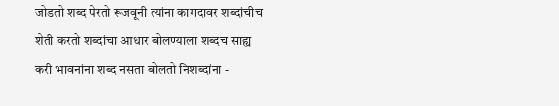जोडतो शब्द पेरतो रूजवूनी त्यांना कागदावर शब्दांचीच शेती करतो शब्दांचा आधार बोलण्याला शब्दच साह्य करी भावनांना शब्द नसता बोलतो निशब्दांना -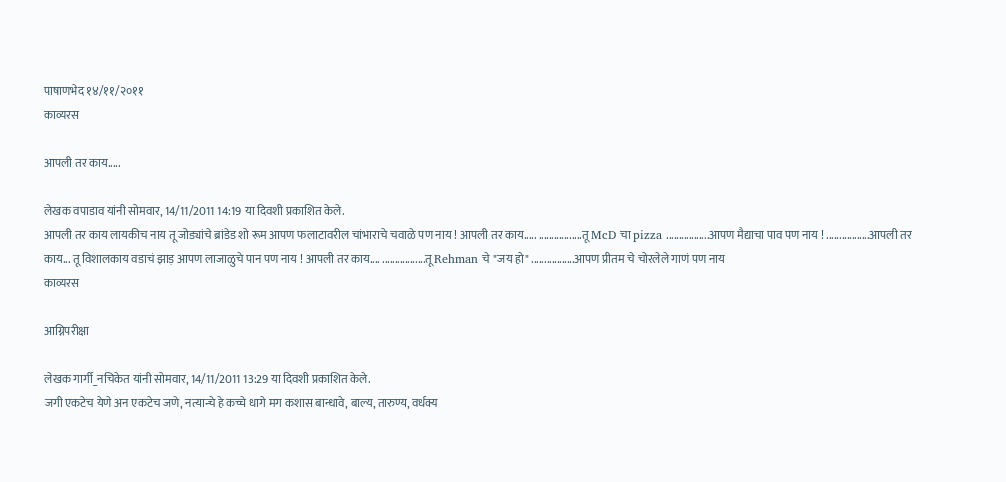पाषाणभेद १४/११/२०११
काव्यरस

आपली तर काय.....

लेखक वपाडाव यांनी सोमवार, 14/11/2011 14:19 या दिवशी प्रकाशित केले.
आपली तर काय लायकीच नाय तू जोड्यांचे ब्रांडेड शो रूम आपण फलाटावरील चांभाराचे चवाळे पण नाय ! आपली तर काय..... .................तू McD चा pizza .................आपण मैद्याचा पाव पण नाय ! .................आपली तर काय... तू विशालकाय वडाचं झाड़ आपण लाजाळुचे पान पण नाय ! आपली तर काय.... .................तू Rehman चे "जय हो" .................आपण प्रीतम चे चोरलेले गाणं पण नाय
काव्यरस

आग्निपरीक्षा

लेखक गार्गी_नचिकेत यांनी सोमवार, 14/11/2011 13:29 या दिवशी प्रकाशित केले.
जगी एकटेच येणे अन एकटेच जणे, नत्यान्चे हे कच्चे धागे मग कशास बान्धावे, बाल्य, तारुण्य, वर्धक्य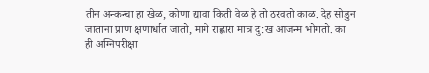तीन अन्कन्चा हा खेळ, कोणा द्यावा किती वेळ हे तो ठरवतो काळ. देह सोडुन जाताना प्राण क्षणार्धात जातो, मागे राह्णारा मात्र दु:ख आजन्म भोगतो. का ही अग्निपरीक्षा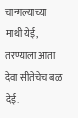चान्गल्याच्या माथी येई, तरण्याला आता देवा सीतेचेच बळ देई.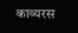काव्यरस